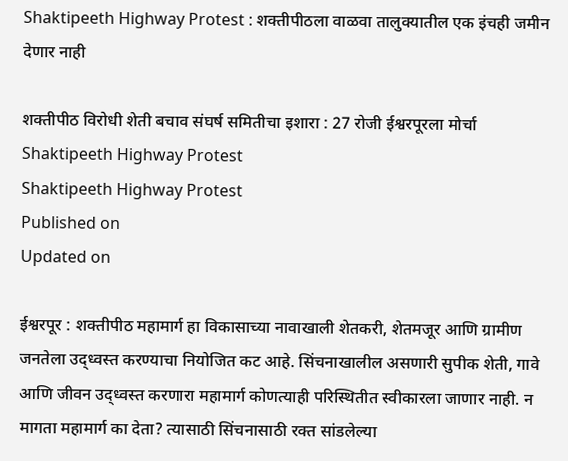Shaktipeeth Highway Protest : शक्तीपीठला वाळवा तालुक्यातील एक इंचही जमीन देणार नाही

शक्तीपीठ विरोधी शेती बचाव संघर्ष समितीचा इशारा : 27 रोजी ईश्वरपूरला मोर्चा
Shaktipeeth Highway Protest
Shaktipeeth Highway Protest
Published on
Updated on

ईश्वरपूर : शक्तीपीठ महामार्ग हा विकासाच्या नावाखाली शेतकरी, शेतमजूर आणि ग्रामीण जनतेला उद्ध्वस्त करण्याचा नियोजित कट आहे. सिंचनाखालील असणारी सुपीक शेती, गावे आणि जीवन उद्ध्वस्त करणारा महामार्ग कोणत्याही परिस्थितीत स्वीकारला जाणार नाही. न मागता महामार्ग का देता? त्यासाठी सिंचनासाठी रक्त सांडलेल्या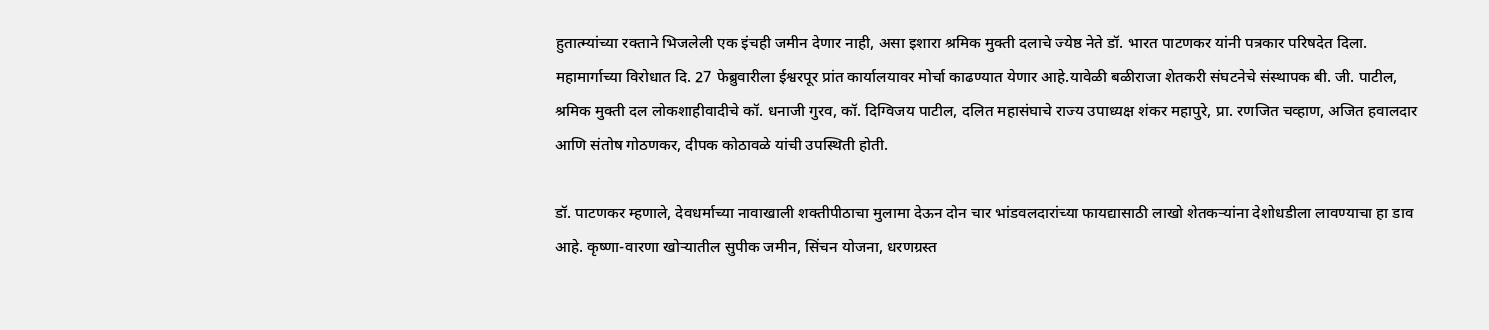हुतात्म्यांच्या रक्ताने भिजलेली एक इंचही जमीन देणार नाही, असा इशारा श्रमिक मुक्ती दलाचे ज्येष्ठ नेते डॉ. भारत पाटणकर यांनी पत्रकार परिषदेत दिला. महामार्गाच्या विरोधात दि. 27 फेब्रुवारीला ईश्वरपूर प्रांत कार्यालयावर मोर्चा काढण्यात येणार आहे.यावेळी बळीराजा शेतकरी संघटनेचे संस्थापक बी. जी. पाटील, श्रमिक मुक्ती दल लोकशाहीवादीचे कॉ. धनाजी गुरव, कॉ. दिग्विजय पाटील, दलित महासंघाचे राज्य उपाध्यक्ष शंकर महापुरे, प्रा. रणजित चव्हाण, अजित हवालदार आणि संतोष गोठणकर, दीपक कोठावळे यांची उपस्थिती होती.

डॉ. पाटणकर म्हणाले, देवधर्माच्या नावाखाली शक्तीपीठाचा मुलामा देऊन दोन चार भांडवलदारांच्या फायद्यासाठी लाखो शेतकऱ्यांना देशोधडीला लावण्याचा हा डाव आहे. कृष्णा-वारणा खोऱ्यातील सुपीक जमीन, सिंचन योजना, धरणग्रस्त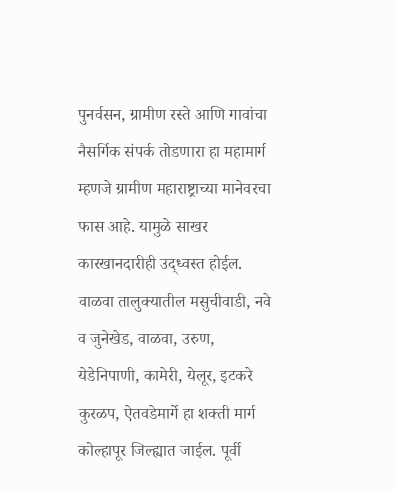पुनर्वसन, ग्रामीण रस्ते आणि गावांचा नैसर्गिक संपर्क तोडणारा हा महामार्ग म्हणजे ग्रामीण महाराष्ट्राच्या मानेवरचा फास आहे. यामुळे साखर कारखानदारीही उद्ध्वस्त होईल. वाळवा तालुक्यातील मसुचीवाडी, नवे व जुनेखेड, वाळवा, उरुण, येडेनिपाणी, कामेरी, येलूर, इटकरे कुरळप, ऐतवडेमार्गे हा शक्ती मार्ग कोल्हापूर जिल्ह्यात जाईल. पूर्वी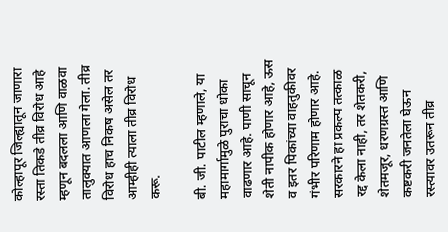कोल्हापूर जिल्ह्यातून जाणारा रस्ता तिकडे तीव्र विरोध आहे म्हणून बदलला आणि वाळवा तालुक्यात आणला गेला. तीव्र विरोध हाच निकष असेल तर आम्हीही त्याला तीव्र विरोध करू.

बी. जी. पाटील म्हणाले, या महामार्गामुळे पुराचा धोका वाढणार आहे. पाणी साचून शेती नापीक होणार आहे, ऊस व इतर पिकांच्या वाहतुकीवर गंभीर परिणाम होणार आहे. सरकारने हा प्रकल्प तत्काळ रद्द केला नाही, तर शेतकरी, शेतमजूर, धरणग्रस्त आणि कष्टकरी जनतेला घेऊन रस्त्यावर उतरून तीव्र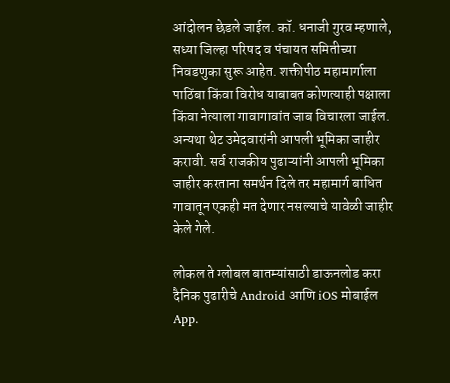आंदोलन छेडले जाईल. कॉ. धनाजी गुरव म्हणाले, सध्या जिल्हा परिषद व पंचायत समितीच्या निवडणुका सुरू आहेत. शक्तीपीठ महामार्गाला पाठिंबा किंवा विरोध याबाबत कोणत्याही पक्षाला किंवा नेत्याला गावागावांत जाब विचारला जाईल. अन्यथा थेट उमेदवारांनी आपली भूमिका जाहीर करावी. सर्व राजकीय पुढाऱ्यांनी आपली भूमिका जाहीर करताना समर्थन दिले तर महामार्ग बाधित गावातून एकही मत देणार नसल्याचे यावेळी जाहीर केले गेले.

लोकल ते ग्लोबल बातम्यांसाठी डाऊनलोड करा दैनिक पुढारीचे Android आणि iOS मोबाईल App.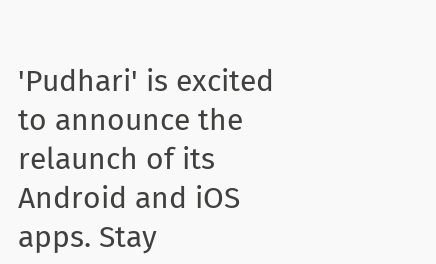'Pudhari' is excited to announce the relaunch of its Android and iOS apps. Stay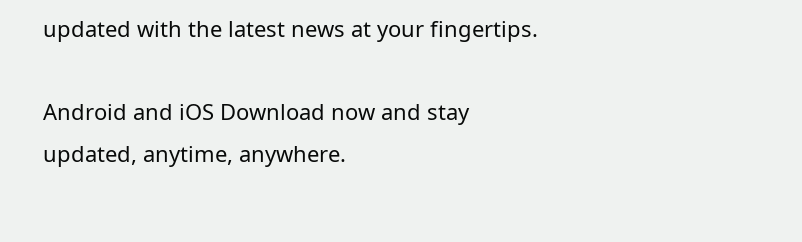updated with the latest news at your fingertips.

Android and iOS Download now and stay updated, anytime, anywhere.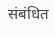संबंधित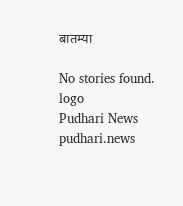बातम्या

No stories found.
logo
Pudhari News
pudhari.news